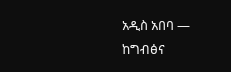አዲስ አበባ —
ከግብፅና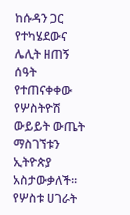ከሱዳን ጋር የተካሄደውና ሌሊት ዘጠኝ ሰዓት የተጠናቀቀው የሦስትዮሽ ውይይት ውጤት ማስገኘቱን ኢትዮጵያ አስታውቃለች፡፡
የሦስቱ ሀገራት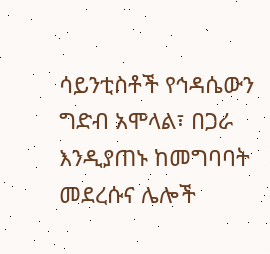ሳይንቲስቶች የኅዳሴውን ግድብ አሞላል፣ በጋራ እንዲያጠኑ ከመግባባት መደረሱና ሌሎች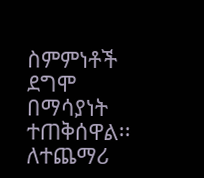ስምምነቶች ደግሞ በማሳያነት ተጠቅሰዋል፡፡
ለተጨማሪ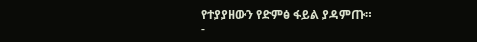የተያያዘውን የድምፅ ፋይል ያዳምጡ።
-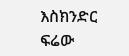እስክንድር ፍሬው